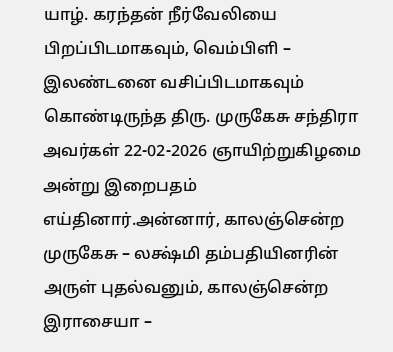யாழ். கரந்தன் நீர்வேலியை பிறப்பிடமாகவும், வெம்பிளி – இலண்டனை வசிப்பிடமாகவும் கொண்டிருந்த திரு. முருகேசு சந்திரா அவர்கள் 22-02-2026 ஞாயிற்றுகிழமை அன்று இறைபதம் எய்தினார்.அன்னார், காலஞ்சென்ற முருகேசு – லக்ஷ்மி தம்பதியினரின் அருள் புதல்வனும், காலஞ்சென்ற இராசையா –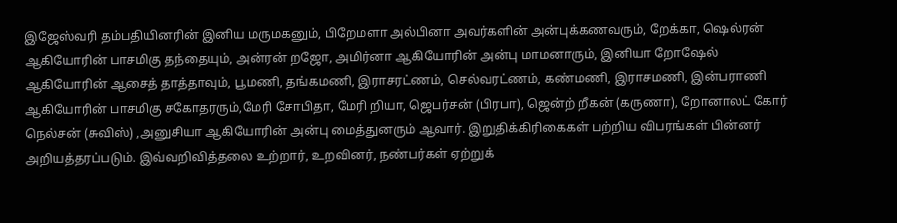இஜேஸ்வரி தம்பதியினரின் இனிய மருமகனும், பிறேமளா அல்பினா அவர்களின் அன்புக்கணவரும், றேக்கா, ஷெல்ரன் ஆகியோரின் பாசமிகு தந்தையும், அன்ரன் றஜோ, அமிர்னா ஆகியோரின் அன்பு மாமனாரும், இனியா றோஷேல் ஆகியோரின் ஆசைத் தாத்தாவும், பூமணி, தங்கமணி, இராசரட்ணம், செல்வரட்ணம், கண்மணி, இராசமணி, இன்பராணி ஆகியோரின் பாசமிகு சகோதரரும்,மேரி சோபிதா, மேரி றியா, ஜெபர்சன் (பிரபா), ஜென்ற் றீகன் (கருணா), றோனாலட் கோர் நெல்சன் (சுவிஸ்) ,அனுசியா ஆகியோரின் அன்பு மைத்துனரும் ஆவார். இறுதிக்கிரிகைகள் பற்றிய விபரங்கள் பின்னர் அறியத்தரப்படும். இவ்வறிவித்தலை உற்றார், உறவினர், நண்பர்கள் ஏற்றுக்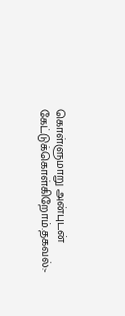கொள்ளுமாறு அன்புடன் கேட்டுக்கொள்கிறோம்.தகவல்:-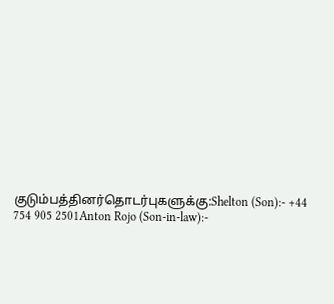குடும்பத்தினர்தொடர்புகளுக்கு:Shelton (Son):- +44 754 905 2501Anton Rojo (Son-in-law):-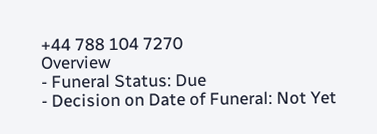+44 788 104 7270
Overview
- Funeral Status: Due
- Decision on Date of Funeral: Not Yet